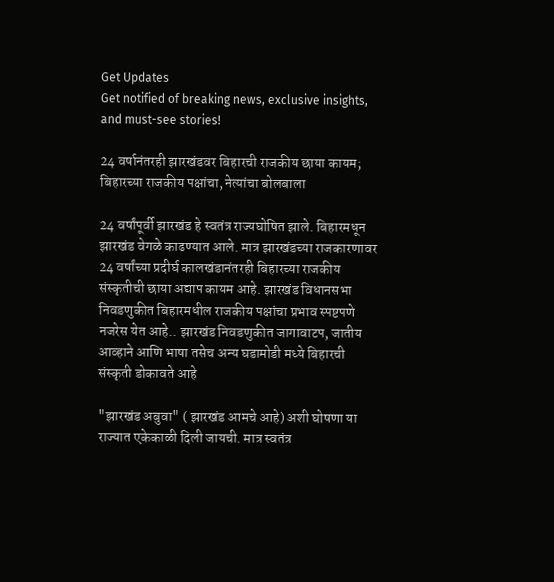Get Updates
Get notified of breaking news, exclusive insights, and must-see stories!

24 वर्षानंतरही झारखंडवर बिहारची राजकीय छाया कायम; बिहारच्या राजकीय पक्षांचा, नेत्यांचा बोलबाला

24 वर्षांपूर्वी झारखंड हे स्वतंत्र राज्यघोषित झाले. बिहारमधून झारखंड वेगळे काढण्यात आले. मात्र झारखंडच्या राजकारणावर 24 वर्षांच्या प्रदीर्घ कालखंडानंतरही बिहारच्या राजकीय संस्कृतीची छाया अद्याप कायम आहे. झारखंड विधानसभा निवडणुकीत बिहारमधील राजकीय पक्षांचा प्रभाव स्पष्टपणे नजरेस येत आहे.. झारखंड निवडणुकीत जागावाटप, जातीय आव्हाने आणि भाषा तसेच अन्य घडामोडी मध्ये बिहारची संस्कृती डोकावते आहे

"झारखंड अबुवा" ( झारखंड आमचे आहे) अशी घोषणा या राज्यात एकेकाळी दिली जायची. मात्र स्वतंत्र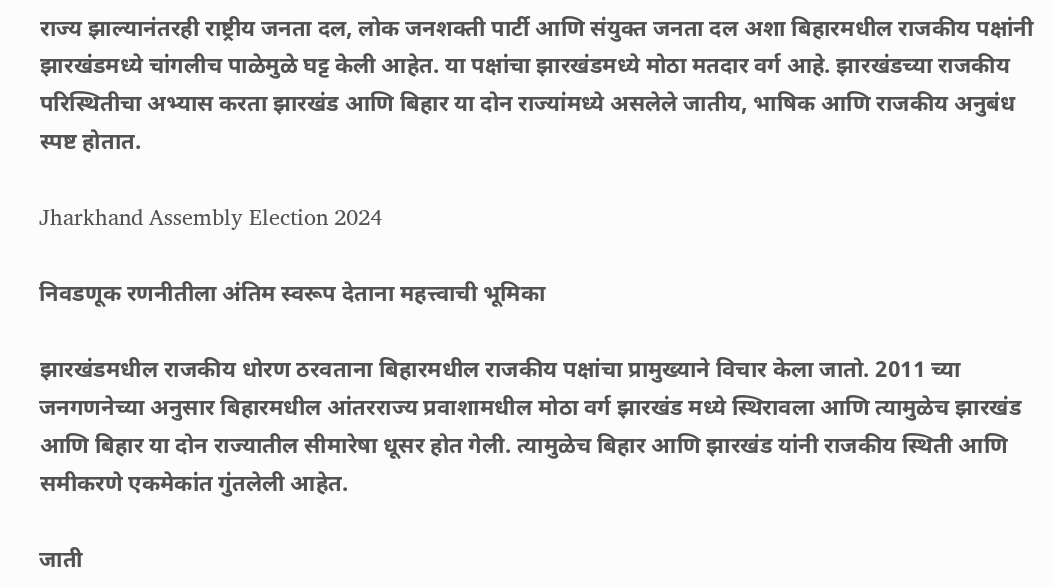राज्य झाल्यानंतरही राष्ट्रीय जनता दल, लोक जनशक्ती पार्टी आणि संयुक्त जनता दल अशा बिहारमधील राजकीय पक्षांनी झारखंडमध्ये चांगलीच पाळेमुळे घट्ट केली आहेत. या पक्षांचा झारखंडमध्ये मोठा मतदार वर्ग आहे. झारखंडच्या राजकीय परिस्थितीचा अभ्यास करता झारखंड आणि बिहार या दोन राज्यांमध्ये असलेले जातीय, भाषिक आणि राजकीय अनुबंध स्पष्ट होतात.

Jharkhand Assembly Election 2024

निवडणूक रणनीतीला अंतिम स्वरूप देताना महत्त्वाची भूमिका

झारखंडमधील राजकीय धोरण ठरवताना बिहारमधील राजकीय पक्षांचा प्रामुख्याने विचार केला जातो. 2011 च्या जनगणनेच्या अनुसार बिहारमधील आंतरराज्य प्रवाशामधील मोठा वर्ग झारखंड मध्ये स्थिरावला आणि त्यामुळेच झारखंड आणि बिहार या दोन राज्यातील सीमारेषा धूसर होत गेली. त्यामुळेच बिहार आणि झारखंड यांनी राजकीय स्थिती आणि समीकरणे एकमेकांत गुंतलेली आहेत.

जाती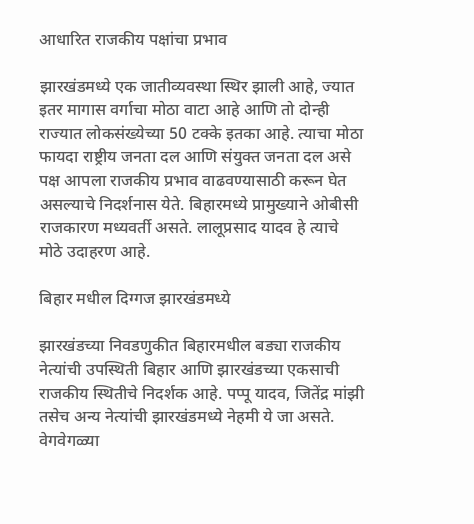आधारित राजकीय पक्षांचा प्रभाव

झारखंडमध्ये एक जातीव्यवस्था स्थिर झाली आहे, ज्यात इतर मागास वर्गाचा मोठा वाटा आहे आणि तो दोन्ही राज्यात लोकसंख्येच्या 50 टक्के इतका आहे. त्याचा मोठा फायदा राष्ट्रीय जनता दल आणि संयुक्त जनता दल असे पक्ष आपला राजकीय प्रभाव वाढवण्यासाठी करून घेत असल्याचे निदर्शनास येते. बिहारमध्ये प्रामुख्याने ओबीसी राजकारण मध्यवर्ती असते. लालूप्रसाद यादव हे त्याचे मोठे उदाहरण आहे.

बिहार मधील दिग्गज झारखंडमध्ये

झारखंडच्या निवडणुकीत बिहारमधील बड्या राजकीय नेत्यांची उपस्थिती बिहार आणि झारखंडच्या एकसाची राजकीय स्थितीचे निदर्शक आहे. पप्पू यादव, जितेंद्र मांझी तसेच अन्य नेत्यांची झारखंडमध्ये नेहमी ये जा असते. वेगवेगळ्या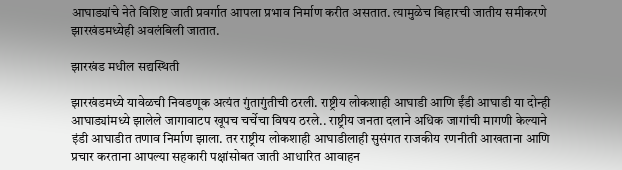आघाड्यांचे नेते विशिष्ट जाती प्रवर्गात आपला प्रभाव निर्माण करीत असतात. त्यामुळेच बिहारची जातीय समीकरणे झारखंडमध्येही अवलंबिली जातात.

झारखंड मधील सद्यस्थिती

झारखंडमध्ये यावेळची निवडणूक अत्यंत गुंतागुंतीची ठरली. राष्ट्रीय लोकशाही आघाडी आणि ईंडी आघाडी या दोन्ही आघाड्यांमध्ये झालेले जागावाटप खूपच चर्चेचा विषय ठरले.. राष्ट्रीय जनता दलाने अधिक जागांची मागणी केल्याने इंडी आघाडीत तणाव निर्माण झाला. तर राष्ट्रीय लोकशाही आघाडीलाही सुसंगत राजकीय रणनीती आखताना आणि प्रचार करताना आपल्या सहकारी पक्षांसोबत जाती आधारित आवाहन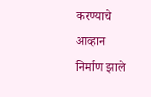करण्याचे आव्हान निर्माण झाले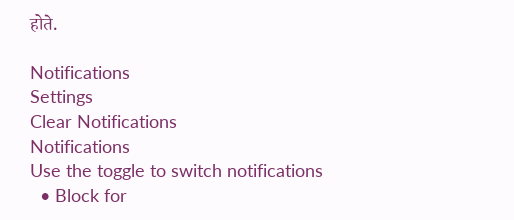होते.

Notifications
Settings
Clear Notifications
Notifications
Use the toggle to switch notifications
  • Block for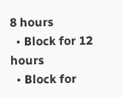8 hours
  • Block for 12 hours
  • Block for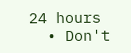24 hours
  • Don't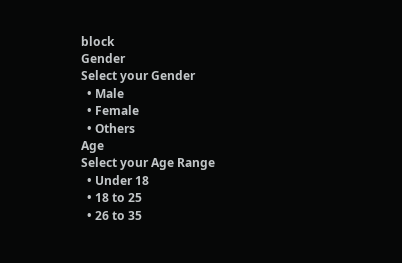block
Gender
Select your Gender
  • Male
  • Female
  • Others
Age
Select your Age Range
  • Under 18
  • 18 to 25
  • 26 to 35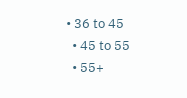• 36 to 45
  • 45 to 55
  • 55+